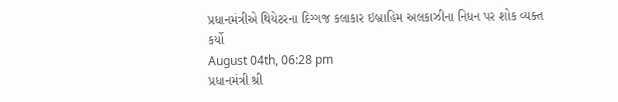પ્રધાનમંત્રીએ થિયેટરના દિગ્ગજ કલાકાર ઇબ્રાહિમ અલકાઝીના નિધન પર શોક વ્યક્ત કર્યો
August 04th, 06:28 pm
પ્રધાનમંત્રી શ્રી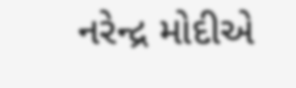નરેન્દ્ર મોદીએ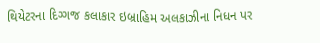થિયેટરના દિગ્ગજ કલાકાર ઇબ્રાહિમ અલકાઝીના નિધન પર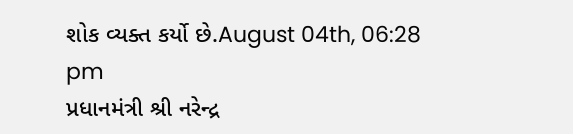શોક વ્યક્ત કર્યો છે.August 04th, 06:28 pm
પ્રધાનમંત્રી શ્રી નરેન્દ્ર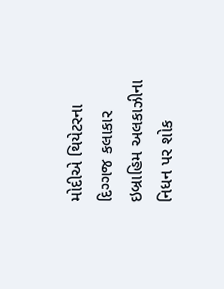મોદીએ થિયેટરના દિગ્ગજ કલાકાર ઇબ્રાહિમ અલકાઝીના નિધન પર શોક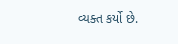વ્યક્ત કર્યો છે.